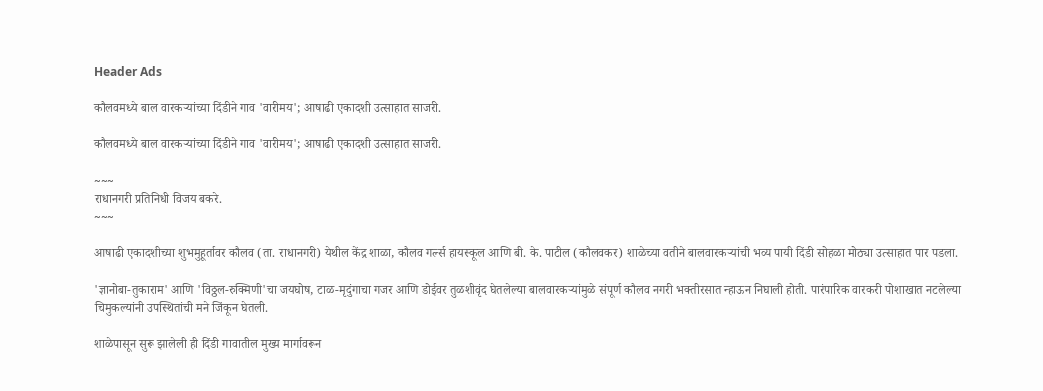Header Ads

कौलवमध्ये बाल वारकऱ्यांच्या दिंडीने गाव 'वारीमय'; आषाढी एकादशी उत्साहात साजरी.

कौलवमध्ये बाल वारकऱ्यांच्या दिंडीने गाव 'वारीमय'; आषाढी एकादशी उत्साहात साजरी.

~~~
राधानगरी प्रतिनिधी विजय बकरे.
~~~

आषाढी एकादशीच्या शुभमुहूर्तावर कौलव (ता. राधानगरी) येथील केंद्र शाळा, कौलव गर्ल्स हायस्कूल आणि बी. के. पाटील (कौलवकर) शाळेच्या वतीने बालवारकऱ्यांची भव्य पायी दिंडी सोहळा मोठ्या उत्साहात पार पडला.

'ज्ञानोबा-तुकाराम' आणि 'विठ्ठल-रुक्मिणी'चा जयघोष, टाळ-मृदुंगाचा गजर आणि डोईवर तुळशीवृंद घेतलेल्या बालवारकऱ्यांमुळे संपूर्ण कौलव नगरी भक्तीरसात न्हाऊन निघाली होती. पारंपारिक वारकरी पोशाखात नटलेल्या चिमुकल्यांनी उपस्थितांची मने जिंकून घेतली.

शाळेपासून सुरू झालेली ही दिंडी गावातील मुख्य मार्गावरून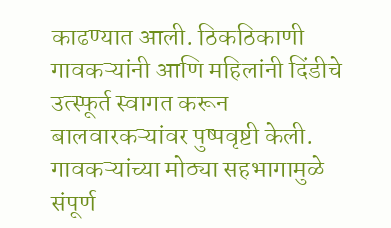काढण्यात आली. ठिकठिकाणी गावकऱ्यांनी आणि महिलांनी दिंडीचे उत्स्फूर्त स्वागत करून बालवारकऱ्यांवर पुष्पवृष्टी केली. गावकऱ्यांच्या मोठ्या सहभागामुळे संपूर्ण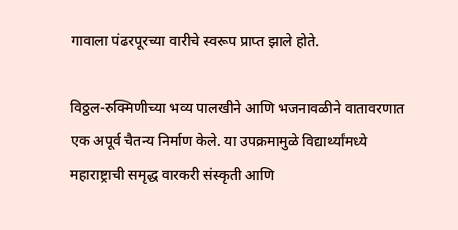गावाला पंढरपूरच्या वारीचे स्वरूप प्राप्त झाले होते.

विठ्ठल-रुक्मिणीच्या भव्य पालखीने आणि भजनावळीने वातावरणात एक अपूर्व चैतन्य निर्माण केले. या उपक्रमामुळे विद्यार्थ्यांमध्ये महाराष्ट्राची समृद्ध वारकरी संस्कृती आणि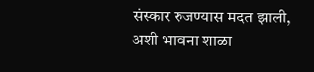संस्कार रुजण्यास मदत झाली, अशी भावना शाळा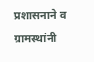प्रशासनाने व ग्रामस्थांनी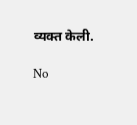व्यक्त केली.

No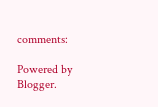comments:

Powered by Blogger.